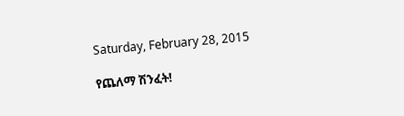Saturday, February 28, 2015

የጨለማ ሽንፈት!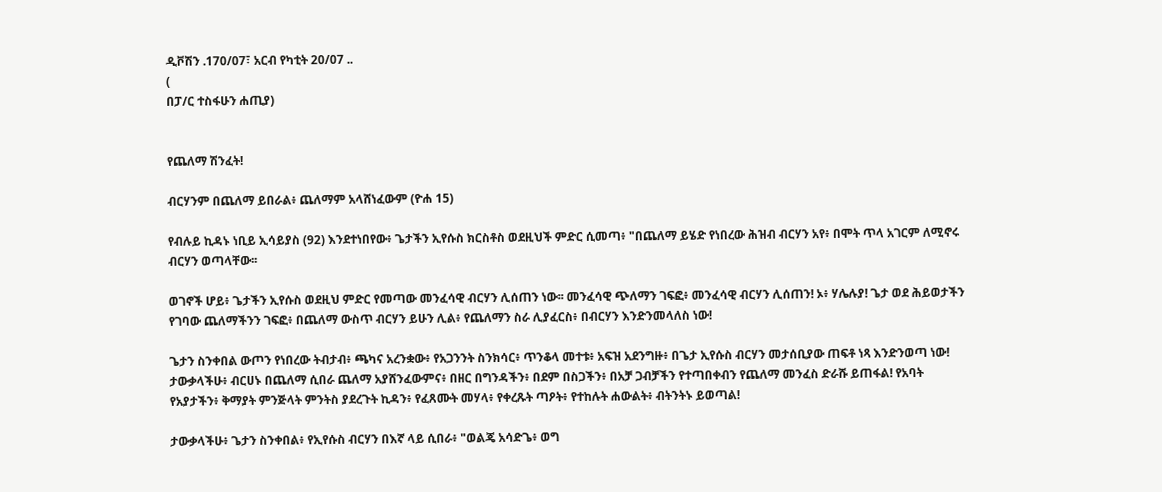ዲቮሽን .170/07፣ አርብ የካቲት 20/07 ..
(
በፓ/ር ተስፋሁን ሐጢያ)


የጨለማ ሽንፈት!

ብርሃንም በጨለማ ይበራል፥ ጨለማም አላሸነፈውም (ዮሐ 15)

የብሉይ ኪዳኑ ነቢይ ኢሳይያስ (92) እንደተነበየው፥ ጌታችን ኢየሱስ ክርስቶስ ወደዚህች ምድር ሲመጣ፥ "በጨለማ ይሄድ የነበረው ሕዝብ ብርሃን አየ፥ በሞት ጥላ አገርም ለሚኖሩ ብርሃን ወጣላቸው፡፡

ወገኖች ሆይ፥ ጌታችን ኢየሱስ ወደዚህ ምድር የመጣው መንፈሳዊ ብርሃን ሊሰጠን ነው፡፡ መንፈሳዊ ጭለማን ገፍፎ፥ መንፈሳዊ ብርሃን ሊሰጠን! ኦ፥ ሃሌሉያ! ጌታ ወደ ሕይወታችን የገባው ጨለማችንን ገፍፎ፥ በጨለማ ውስጥ ብርሃን ይሁን ሊል፥ የጨለማን ስራ ሊያፈርስ፥ በብርሃን እንድንመላለስ ነው!

ጌታን ስንቀበል ውጦን የነበረው ትብታብ፥ ጫካና አረንቋው፥ የአጋንንት ስንክሳር፥ ጥንቆላ መተቱ፥ አፍዝ አደንግዙ፥ በጌታ ኢየሱስ ብርሃን መታሰቢያው ጠፍቶ ነጻ እንድንወጣ ነው!
ታውቃላችሁ፥ ብርሀኑ በጨለማ ሲበራ ጨለማ አያሸንፈውምና፥ በዘር በግንዳችን፥ በደም በስጋችን፥ በአቻ ጋብቻችን የተጣበቀብን የጨለማ መንፈስ ድራሹ ይጠፋል! የአባት የአያታችን፥ ቅማያት ምንጅላት ምንትስ ያደረጉት ኪዳን፥ የፈጸሙት መሃላ፥ የቀረጹት ጣዖት፥ የተከሉት ሐውልት፥ ብትንትኑ ይወጣል!

ታውቃላችሁ፥ ጌታን ስንቀበል፥ የኢየሱስ ብርሃን በእኛ ላይ ሲበራ፥ "ወልጄ አሳድጌ፥ ወግ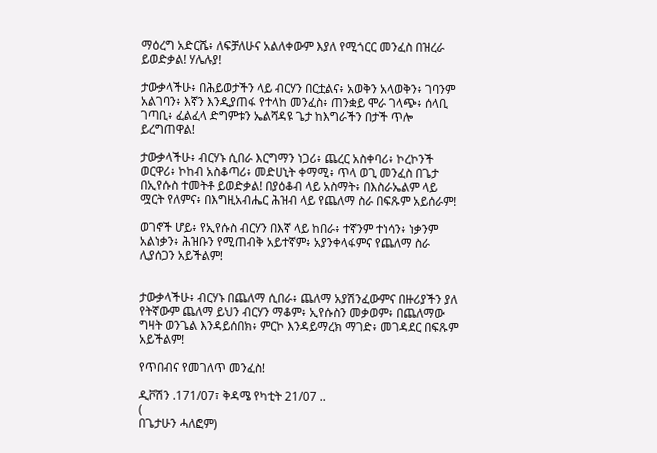ማዕረግ አድርሼ፥ ለፍቻለሁና አልለቀውም እያለ የሚጎርር መንፈስ በዝረራ ይወድቃል! ሃሌሉያ!

ታውቃላችሁ፥ በሕይወታችን ላይ ብርሃን በርቷልና፥ አወቅን አላወቅን፥ ገባንም አልገባን፥ እኛን እንዲያጠፋ የተላከ መንፈስ፥ ጠንቋይ ሞራ ገላጭ፥ ሰላቢ ገጣቢ፥ ፈልፈላ ድግምቱን ኤልሻዳዩ ጌታ ከእግራችን በታች ጥሎ ይረግጠዋል!

ታውቃላችሁ፥ ብርሃኑ ሲበራ እርግማን ነጋሪ፥ ጨረር አስቀባሪ፥ ኮረኮንች ወርዋሪ፥ ኮከብ አስቆጣሪ፥ መድሀኒት ቀማሚ፥ ጥላ ወጊ መንፈስ በጌታ በኢየሱስ ተመትቶ ይወድቃል! በያዕቆብ ላይ አስማት፥ በእስራኤልም ላይ ሟርት የለምና፥ በእግዚአብሔር ሕዝብ ላይ የጨለማ ስራ በፍጹም አይሰራም!

ወገኖች ሆይ፥ የኢየሱስ ብርሃን በእኛ ላይ ከበራ፥ ተኛንም ተነሳን፥ ነቃንም አልነቃን፥ ሕዝቡን የሚጠብቅ አይተኛም፥ አያንቀላፋምና የጨለማ ስራ ሊያሰጋን አይችልም!


ታውቃላችሁ፥ ብርሃኑ በጨለማ ሲበራ፥ ጨለማ አያሽንፈውምና በዙሪያችን ያለ የትኛውም ጨለማ ይህን ብርሃን ማቆም፥ ኢየሱስን መቃወም፥ በጨለማው ግዛት ወንጌል እንዳይሰበክ፥ ምርኮ እንዳይማረክ ማገድ፥ መገዳደር በፍጹም አይችልም!

የጥበብና የመገለጥ መንፈስ!

ዲቮሽን .171/07፣ ቅዳሜ የካቲት 21/07 ..
(
በጌታሁን ሓለፎም)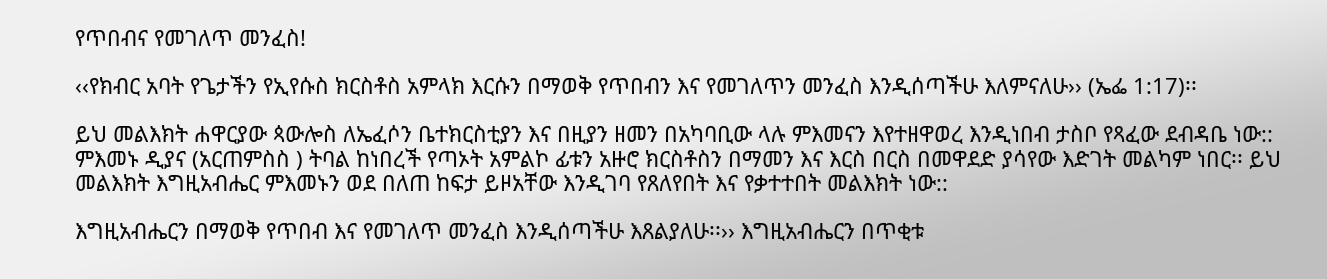የጥበብና የመገለጥ መንፈስ!

‹‹የክብር አባት የጌታችን የኢየሱስ ክርስቶስ አምላክ እርሱን በማወቅ የጥበብን እና የመገለጥን መንፈስ እንዲሰጣችሁ እለምናለሁ›› (ኤፌ 1:17)፡፡

ይህ መልእክት ሐዋርያው ጳውሎስ ለኤፈሶን ቤተክርስቲያን እና በዚያን ዘመን በአካባቢው ላሉ ምእመናን እየተዘዋወረ እንዲነበብ ታስቦ የጻፈው ደብዳቤ ነው:: ምእመኑ ዲያና (አርጠምስስ ) ትባል ከነበረች የጣኦት አምልኮ ፊቱን አዙሮ ክርስቶስን በማመን እና እርስ በርስ በመዋደድ ያሳየው እድገት መልካም ነበር፡፡ ይህ መልእክት እግዚአብሔር ምእመኑን ወደ በለጠ ከፍታ ይዞአቸው እንዲገባ የጸለየበት እና የቃተተበት መልእክት ነው::

እግዚአብሔርን በማወቅ የጥበብ እና የመገለጥ መንፈስ እንዲሰጣችሁ እጸልያለሁ፡፡›› እግዚአብሔርን በጥቂቱ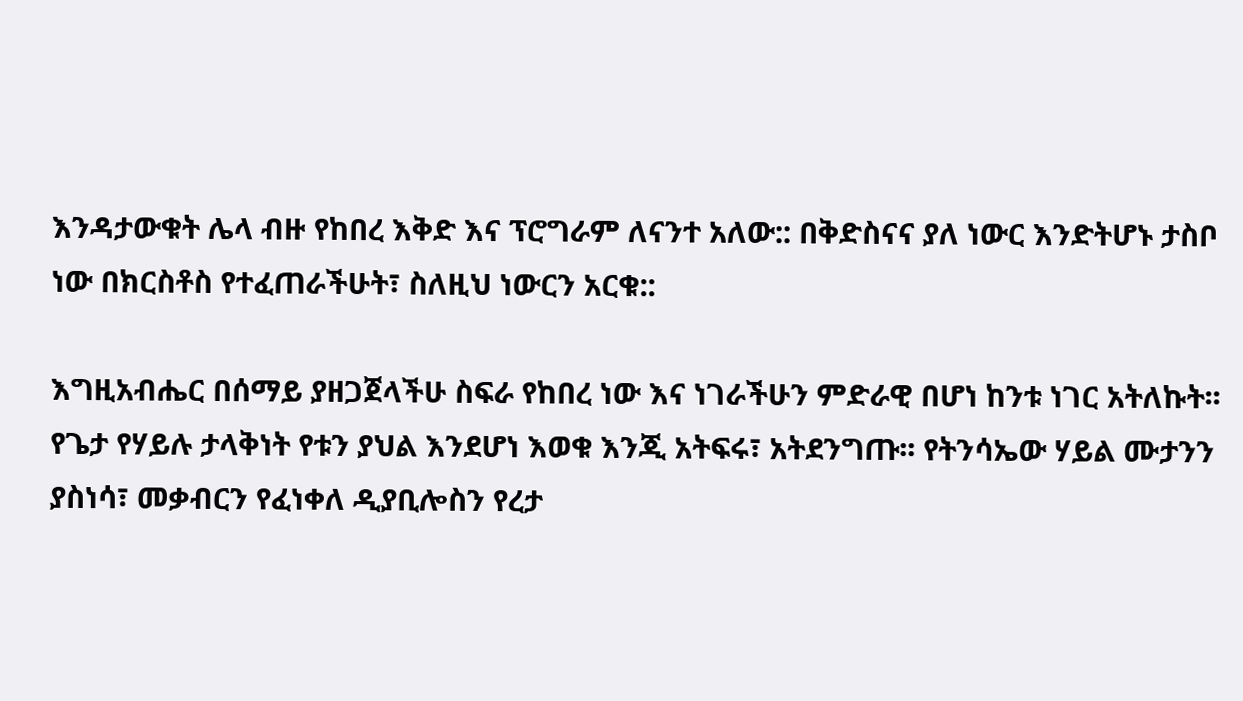እንዳታውቁት ሌላ ብዙ የከበረ እቅድ እና ፕሮግራም ለናንተ አለው:: በቅድስናና ያለ ነውር እንድትሆኑ ታስቦ ነው በክርስቶስ የተፈጠራችሁት፣ ስለዚህ ነውርን አርቁ::

እግዚአብሔር በሰማይ ያዘጋጀላችሁ ስፍራ የከበረ ነው እና ነገራችሁን ምድራዊ በሆነ ከንቱ ነገር አትለኩት፡፡ የጌታ የሃይሉ ታላቅነት የቱን ያህል እንደሆነ እወቁ እንጂ አትፍሩ፣ አትደንግጡ፡፡ የትንሳኤው ሃይል ሙታንን ያስነሳ፣ መቃብርን የፈነቀለ ዲያቢሎስን የረታ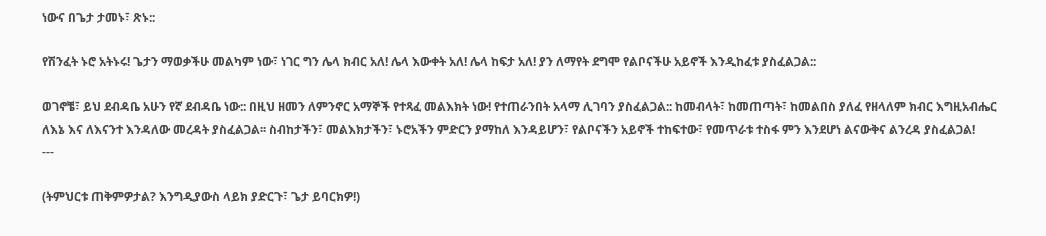ነውና በጌታ ታመኑ፣ ጽኑ::

የሽንፈት ኑሮ አትኑሩ! ጌታን ማወቃችሁ መልካም ነው፣ ነገር ግን ሌላ ክብር አለ! ሌላ እውቀት አለ! ሌላ ከፍታ አለ! ያን ለማየት ደግሞ የልቦናችሁ አይኖች እንዲከፈቱ ያስፈልጋል::

ወገኖቼ፣ ይህ ደብዳቤ አሁን የኛ ደብዳቤ ነው:: በዚህ ዘመን ለምንኖር አማኞች የተጻፈ መልእክት ነው! የተጠራንበት አላማ ሊገባን ያስፈልጋል:: ከመብላት፣ ከመጠጣት፣ ከመልበስ ያለፈ የዘላለም ክብር እግዚአብሔር ለእኔ እና ለእናንተ እንዳለው መረዳት ያስፈልጋል፡፡ ስብከታችን፣ መልእክታችን፣ ኑሮአችን ምድርን ያማከለ እንዳይሆን፣ የልቦናችን አይኖች ተከፍተው፣ የመጥራቱ ተስፋ ምን እንደሆነ ልናውቅና ልንረዳ ያስፈልጋል!
---

(ትምህርቱ ጠቅምዎታል? እንግዲያውስ ላይክ ያድርጉ፣ ጌታ ይባርክዎ!)